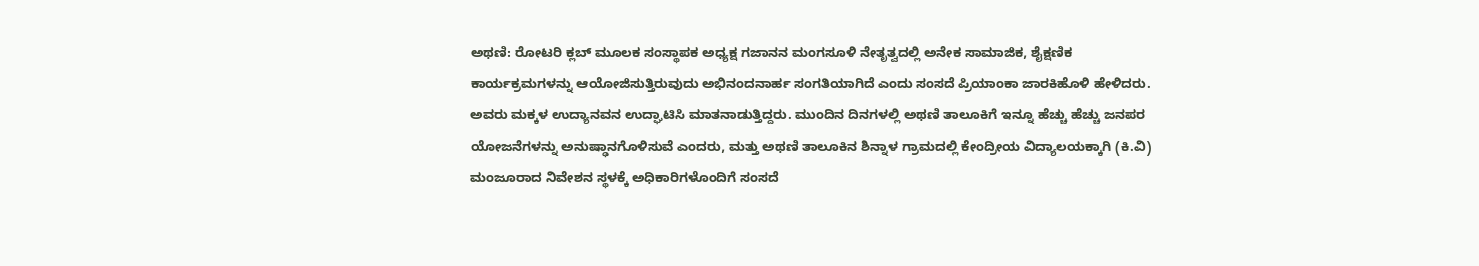ಅಥಣಿ: ರೋಟರಿ ಕ್ಲಬ್ ಮೂಲಕ ಸಂಸ್ಥಾಪಕ ಅಧ್ಯಕ್ಷ ಗಜಾನನ ಮಂಗಸೂಳಿ ನೇತೃತ್ವದಲ್ಲಿ ಅನೇಕ ಸಾಮಾಜಿಕ, ಶೈಕ್ಷಣಿಕ ಕಾರ್ಯಕ್ರಮಗಳನ್ನು ಆಯೋಜಿಸುತ್ತಿರುವುದು ಅಭಿನಂದನಾರ್ಹ ಸಂಗತಿಯಾಗಿದೆ ಎಂದು ಸಂಸದೆ ಪ್ರಿಯಾಂಕಾ ಜಾರಕಿಹೊಳಿ ಹೇಳಿದರು.
ಅವರು ಮಕ್ಕಳ ಉದ್ಯಾನವನ ಉದ್ಘಾಟಿಸಿ ಮಾತನಾಡುತ್ತಿದ್ದರು. ಮುಂದಿನ ದಿನಗಳಲ್ಲಿ ಅಥಣಿ ತಾಲೂಕಿಗೆ ಇನ್ನೂ ಹೆಚ್ಚು ಹೆಚ್ಚು ಜನಪರ ಯೋಜನೆಗಳನ್ನು ಅನುಷ್ಢಾನಗೊಳಿಸುವೆ ಎಂದರು, ಮತ್ತು ಅಥಣಿ ತಾಲೂಕಿನ ಶಿನ್ನಾಳ ಗ್ರಾಮದಲ್ಲಿ ಕೇಂದ್ರೀಯ ವಿದ್ಯಾಲಯಕ್ಕಾಗಿ (ಕಿ.ವಿ) ಮಂಜೂರಾದ ನಿವೇಶನ ಸ್ಥಳಕ್ಕೆ ಅಧಿಕಾರಿಗಳೊಂದಿಗೆ ಸಂಸದೆ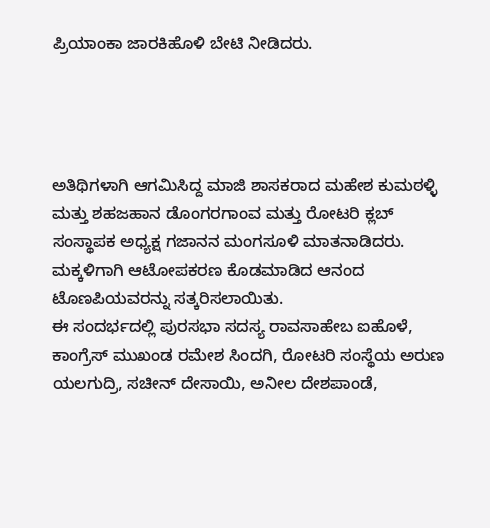ಪ್ರಿಯಾಂಕಾ ಜಾರಕಿಹೊಳಿ ಬೇಟಿ ನೀಡಿದರು.




ಅತಿಥಿಗಳಾಗಿ ಆಗಮಿಸಿದ್ದ ಮಾಜಿ ಶಾಸಕರಾದ ಮಹೇಶ ಕುಮಠಳ್ಳಿ ಮತ್ತು ಶಹಜಹಾನ ಡೊಂಗರಗಾಂವ ಮತ್ತು ರೋಟರಿ ಕ್ಲಬ್ ಸಂಸ್ಥಾಪಕ ಅಧ್ಯಕ್ಷ ಗಜಾನನ ಮಂಗಸೂಳಿ ಮಾತನಾಡಿದರು.
ಮಕ್ಕಳಿಗಾಗಿ ಆಟೋಪಕರಣ ಕೊಡಮಾಡಿದ ಆನಂದ ಟೊಣಪಿಯವರನ್ನು ಸತ್ಕರಿಸಲಾಯಿತು.
ಈ ಸಂದರ್ಭದಲ್ಲಿ ಪುರಸಭಾ ಸದಸ್ಯ ರಾವಸಾಹೇಬ ಐಹೊಳೆ, ಕಾಂಗ್ರೆಸ್ ಮುಖಂಡ ರಮೇಶ ಸಿಂದಗಿ, ರೋಟರಿ ಸಂಸ್ಥೆಯ ಅರುಣ ಯಲಗುದ್ರಿ, ಸಚೀನ್ ದೇಸಾಯಿ, ಅನೀಲ ದೇಶಪಾಂಡೆ,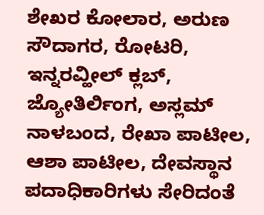ಶೇಖರ ಕೋಲಾರ, ಅರುಣ ಸೌದಾಗರ, ರೋಟರಿ, ಇನ್ನರವ್ಹೀಲ್ ಕ್ಲಬ್, ಜ್ಯೋತಿರ್ಲಿಂಗ, ಅಸ್ಲಮ್ ನಾಳಬಂದ, ರೇಖಾ ಪಾಟೀಲ, ಆಶಾ ಪಾಟೀಲ, ದೇವಸ್ಥಾನ ಪದಾಧಿಕಾರಿಗಳು ಸೇರಿದಂತೆ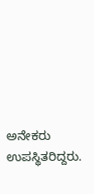ಅನೇಕರು ಉಪಸ್ಥಿತರಿದ್ದರು.